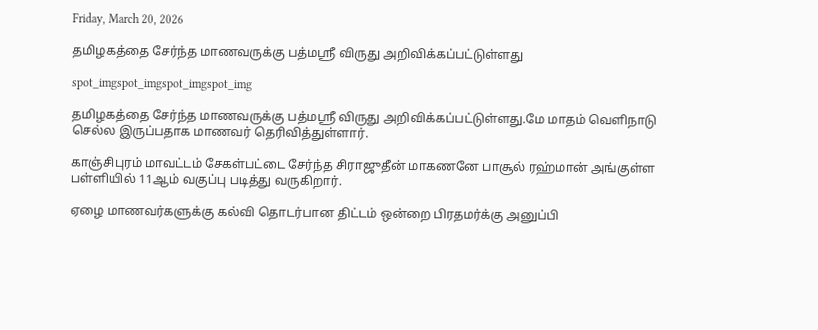Friday, March 20, 2026

தமிழகத்தை சேர்ந்த மாணவருக்கு பத்மஸ்ரீ விருது அறிவிக்கப்பட்டுள்ளது

spot_imgspot_imgspot_imgspot_img

தமிழகத்தை சேர்ந்த மாணவருக்கு பத்மஸ்ரீ விருது அறிவிக்கப்பட்டுள்ளது.மே மாதம் வெளிநாடு செல்ல இருப்பதாக மாணவர் தெரிவித்துள்ளார்.

காஞ்சிபுரம் மாவட்டம் சேகள்பட்டை சேர்ந்த சிராஜுதீன் மாகணனே பாசூல் ரஹ்மான் அங்குள்ள பள்ளியில் 11ஆம் வகுப்பு படித்து வருகிறார்.

ஏழை மாணவர்களுக்கு கல்வி தொடர்பான திட்டம் ஒன்றை பிரதமர்க்கு அனுப்பி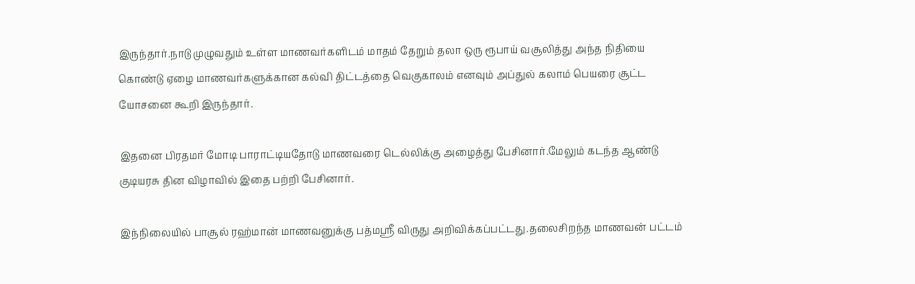இருந்தார்.நாடு முழுவதும் உள்ள மாணவர்களிடம் மாதம் தேறும் தலா ஒரு ரூபாய் வசூலித்து அந்த நிதியை கொண்டு ஏழை மாணவர்களுக்கான கல்வி திட்டத்தை வெகுகாலம் எனவும் அப்துல் கலாம் பெயரை சூட்ட யோசனை கூறி இருந்தார்.

இதனை பிரதமர் மோடி பாராட்டியதோடு மாணவரை டெல்லிக்கு அழைத்து பேசினார்.மேலும் கடந்த ஆண்டு குடியரசு தின விழாவில் இதை பற்றி பேசினார்.

இந்நிலையில் பாசூல் ரஹ்மான் மாணவனுக்கு பத்மஸ்ரீ விருது அறிவிக்கப்பட்டது.தலைசிறந்த மாணவன் பட்டம்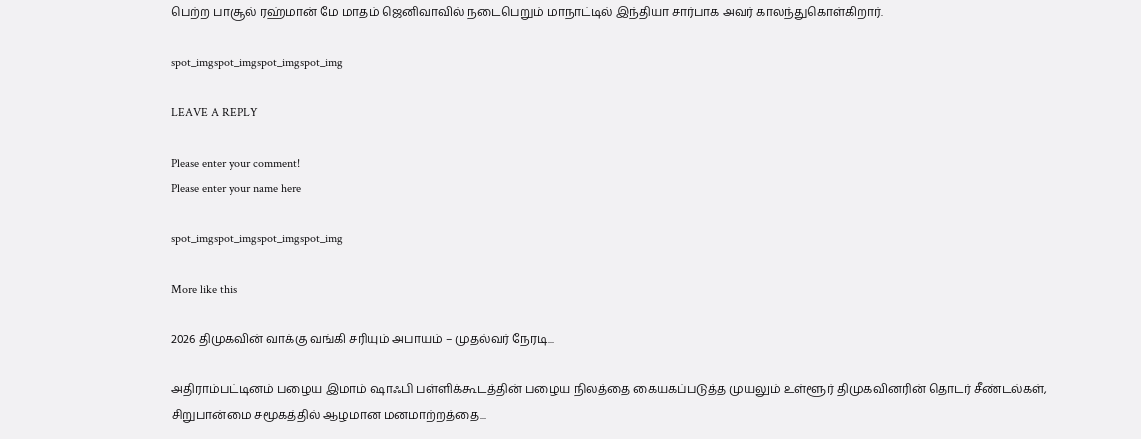பெற்ற பாசூல் ரஹ்மான் மே மாதம் ஜெனிவாவில் நடைபெறும் மாநாட்டில் இந்தியா சார்பாக அவர் காலந்துகொள்கிறார்.

spot_imgspot_imgspot_imgspot_img

LEAVE A REPLY

Please enter your comment!
Please enter your name here

spot_imgspot_imgspot_imgspot_img

More like this

2026 திமுகவின் வாக்கு வங்கி சரியும் அபாயம் – முதல்வர் நேரடி...

அதிராம்பட்டினம் பழைய இமாம் ஷாஃபி பள்ளிக்கூடத்தின் பழைய நிலத்தை கையகப்படுத்த முயலும் உள்ளூர் திமுகவினரின் தொடர் சீண்டல்கள், சிறுபான்மை சமூகத்தில் ஆழமான மனமாற்றத்தை...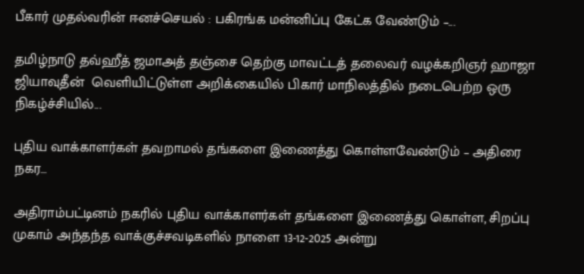பீகார் முதல்வரின் ஈனச்செயல் : பகிரங்க மன்னிப்பு கேட்க வேண்டும் –...

தமிழ்நாடு தவ்ஹீத் ஜமாஅத் தஞ்சை தெற்கு மாவட்டத் தலைவர் வழக்கறிஞர் ஹாஜா ஜியாவுதீன்  வெளியிட்டுள்ள அறிக்கையில் பிகார் மாநிலத்தில் நடைபெற்ற ஒரு நிகழ்ச்சியில்...

புதிய வாக்காளர்கள் தவறாமல் தங்களை இணைத்து கொள்ளவேண்டும் – அதிரை நகர...

அதிராம்பட்டினம் நகரில் புதிய வாக்காளர்கள் தங்களை இணைத்து கொள்ள, சிறப்பு முகாம் அந்தந்த வாக்குச்சவடிகளில் நாளை 13-12-2025 அன்று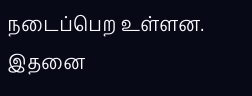நடைப்பெற உள்ளன. இதனை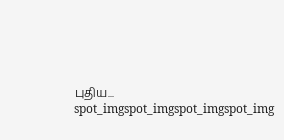புதிய...
spot_imgspot_imgspot_imgspot_img